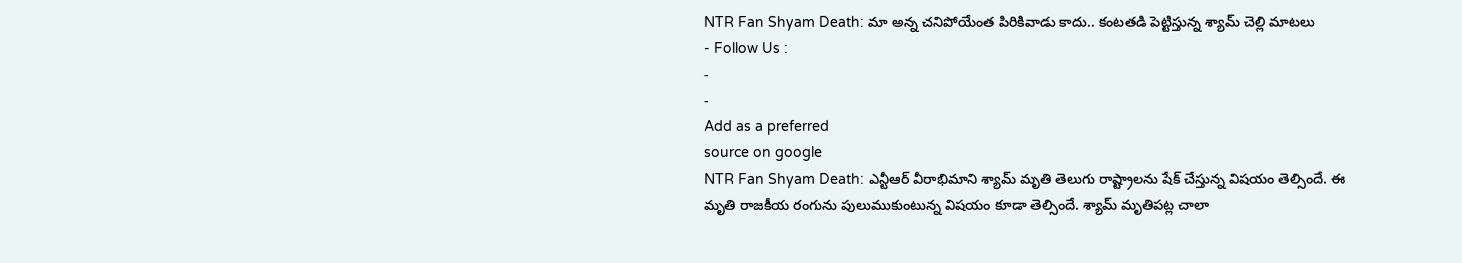NTR Fan Shyam Death: మా అన్న చనిపోయేంత పిరికివాడు కాదు.. కంటతడి పెట్టిస్తున్న శ్యామ్ చెల్లి మాటలు
- Follow Us :
-
-
Add as a preferred
source on google
NTR Fan Shyam Death: ఎన్టీఆర్ వీరాభిమాని శ్యామ్ మృతి తెలుగు రాష్ట్రాలను షేక్ చేస్తున్న విషయం తెల్సిందే. ఈ మృతి రాజకీయ రంగును పులుముకుంటున్న విషయం కూడా తెల్సిందే. శ్యామ్ మృతిపట్ల చాలా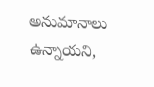అనుమానాలు ఉన్నాయని,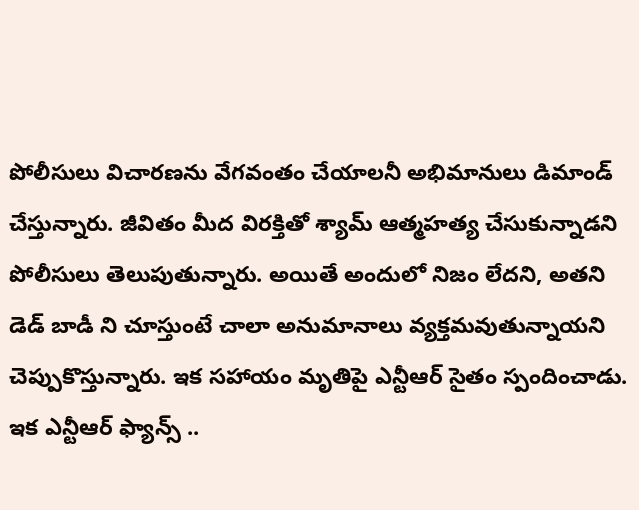పోలీసులు విచారణను వేగవంతం చేయాలనీ అభిమానులు డిమాండ్ చేస్తున్నారు. జీవితం మీద విరక్తితో శ్యామ్ ఆత్మహత్య చేసుకున్నాడని పోలీసులు తెలుపుతున్నారు. అయితే అందులో నిజం లేదని, అతని డెడ్ బాడీ ని చూస్తుంటే చాలా అనుమానాలు వ్యక్తమవుతున్నాయని చెప్పుకొస్తున్నారు. ఇక సహాయం మృతిపై ఎన్టీఆర్ సైతం స్పందించాడు. ఇక ఎన్టీఆర్ ఫ్యాన్స్ ..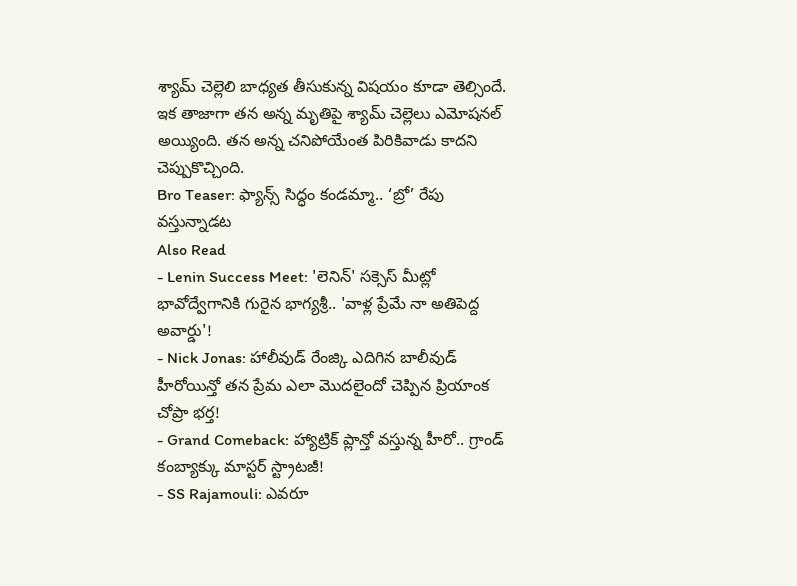శ్యామ్ చెల్లెలి బాధ్యత తీసుకున్న విషయం కూడా తెల్సిందే. ఇక తాజాగా తన అన్న మృతిపై శ్యామ్ చెల్లెలు ఎమోషనల్ అయ్యింది. తన అన్న చనిపోయేంత పిరికివాడు కాదని చెప్పుకొచ్చింది.
Bro Teaser: ఫ్యాన్స్ సిద్ధం కండమ్మా.. ‘బ్రో’ రేపు వస్తున్నాడట
Also Read
- Lenin Success Meet: 'లెనిన్' సక్సెస్ మీట్లో భావోద్వేగానికి గురైన భాగ్యశ్రీ.. 'వాళ్ల ప్రేమే నా అతిపెద్ద అవార్డు'!
- Nick Jonas: హాలీవుడ్ రేంజ్కి ఎదిగిన బాలీవుడ్ హీరోయిన్తో తన ప్రేమ ఎలా మొదలైందో చెప్పిన ప్రియాంక చోప్రా భర్త!
- Grand Comeback: హ్యాట్రిక్ ప్లాన్తో వస్తున్న హీరో.. గ్రాండ్ కంబ్యాక్కు మాస్టర్ స్ట్రాటజీ!
- SS Rajamouli: ఎవరూ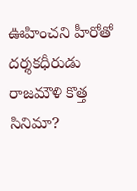ఊహించని హీరోతో దర్శకధీరుడు రాజమౌళి కొత్త సినిమా?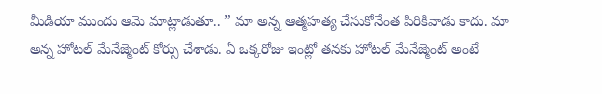మీడియా ముందు ఆమె మాట్లాడుతూ.. ” మా అన్న ఆత్మహత్య చేసుకోనేంత పిరికివాడు కాదు. మా అన్న హోటల్ మేనేజ్మెంట్ కోర్సు చేశాడు. ఏ ఒక్కరోజు ఇంట్లో తనకు హోటల్ మేనేజ్మెంట్ అంటే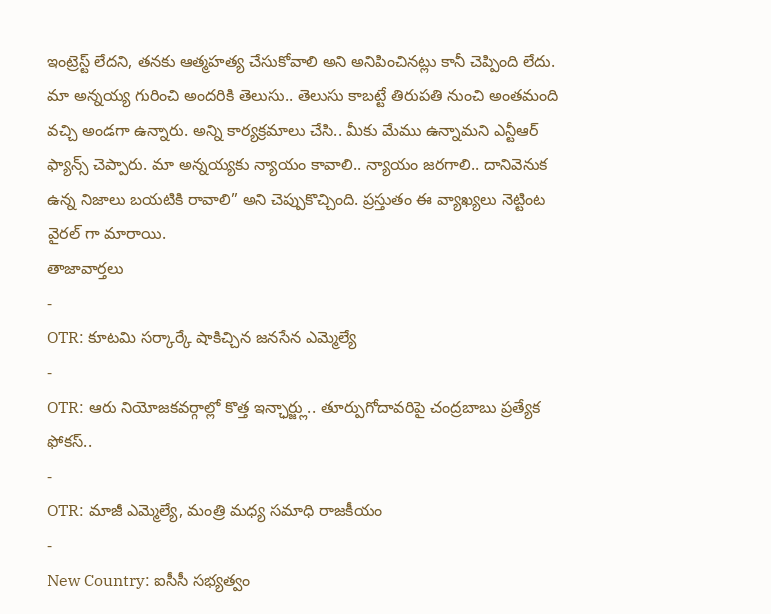ఇంట్రెస్ట్ లేదని, తనకు ఆత్మహత్య చేసుకోవాలి అని అనిపించినట్లు కానీ చెప్పింది లేదు. మా అన్నయ్య గురించి అందరికి తెలుసు.. తెలుసు కాబట్టే తిరుపతి నుంచి అంతమంది వచ్చి అండగా ఉన్నారు. అన్ని కార్యక్రమాలు చేసి.. మీకు మేము ఉన్నామని ఎన్టీఆర్ ఫ్యాన్స్ చెప్పారు. మా అన్నయ్యకు న్యాయం కావాలి.. న్యాయం జరగాలి.. దానివెనుక ఉన్న నిజాలు బయటికి రావాలి” అని చెప్పుకొచ్చింది. ప్రస్తుతం ఈ వ్యాఖ్యలు నెట్టింట వైరల్ గా మారాయి.
తాజావార్తలు
-
OTR: కూటమి సర్కార్కే షాకిచ్చిన జనసేన ఎమ్మెల్యే
-
OTR: ఆరు నియోజకవర్గాల్లో కొత్త ఇన్ఛార్జ్లు.. తూర్పుగోదావరిపై చంద్రబాబు ప్రత్యేక ఫోకస్..
-
OTR: మాజీ ఎమ్మెల్యే, మంత్రి మధ్య సమాధి రాజకీయం
-
New Country: ఐసీసీ సభ్యత్వం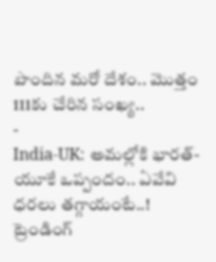పొందిన మరో దేశం.. మొత్తం 111కు చేరిన సంఖ్య..
-
India-UK: అమల్లోకి భారత్-యూకే ఒప్పందం.. ఏవేవి ధరలు తగ్గాయంటే..!
ట్రెండింగ్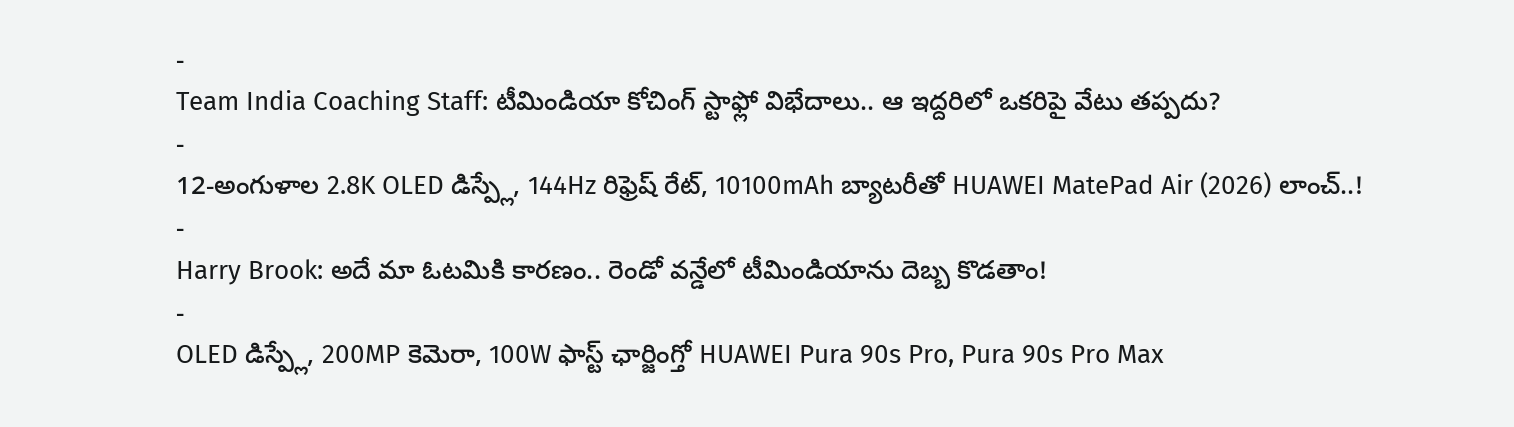-
Team India Coaching Staff: టీమిండియా కోచింగ్ స్టాఫ్లో విభేదాలు.. ఆ ఇద్దరిలో ఒకరిపై వేటు తప్పదు?
-
12-అంగుళాల 2.8K OLED డిస్ప్లే, 144Hz రిఫ్రెష్ రేట్, 10100mAh బ్యాటరీతో HUAWEI MatePad Air (2026) లాంచ్..!
-
Harry Brook: అదే మా ఓటమికి కారణం.. రెండో వన్డేలో టీమిండియాను దెబ్బ కొడతాం!
-
OLED డిస్ప్లే, 200MP కెమెరా, 100W ఫాస్ట్ ఛార్జింగ్తో HUAWEI Pura 90s Pro, Pura 90s Pro Max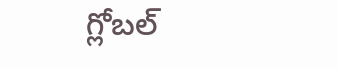గ్లోబల్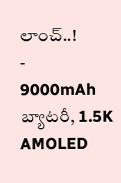లాంచ్..!
-
9000mAh బ్యాటరీ, 1.5K AMOLED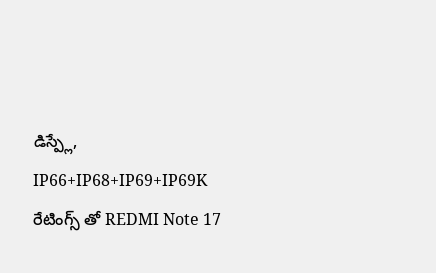డిస్ప్లే, IP66+IP68+IP69+IP69K రేటింగ్స్ తో REDMI Note 17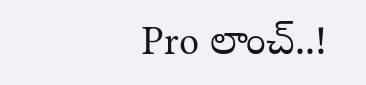Pro లాంచ్..!